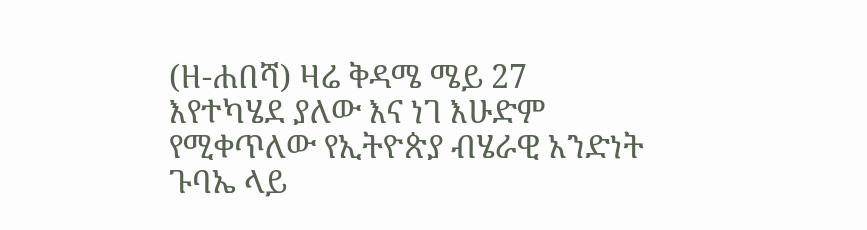(ዘ-ሐበሻ) ዛሬ ቅዳሜ ሜይ 27 እየተካሄደ ያለው እና ነገ እሁድም የሚቀጥለው የኢትዮጵያ ብሄራዊ አንድነት ጉባኤ ላይ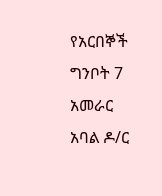የአርበኞች ግንቦት 7 አመራር አባል ዶ/ር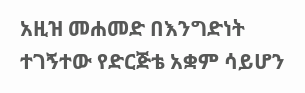አዚዝ መሐመድ በእንግድነት ተገኝተው የድርጅቴ አቋም ሳይሆን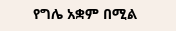የግሌ አቋም በሚል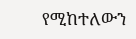የሚከተለውን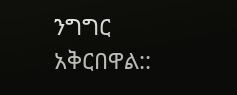ንግግር አቅርበዋል::